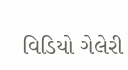વિડિયો ગેલેરી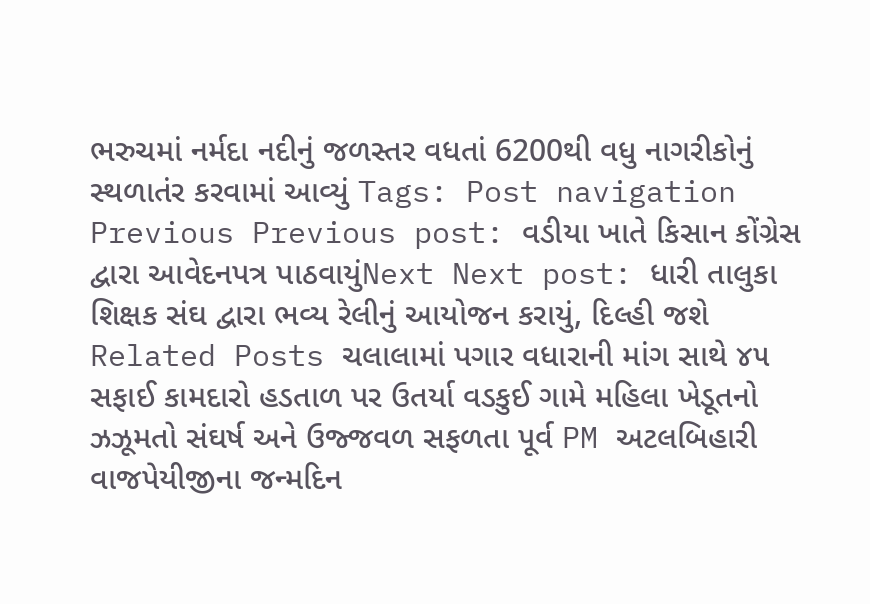ભરુચમાં નર્મદા નદીનું જળસ્તર વધતાં 6200થી વધુ નાગરીકોનું સ્થળાતંર કરવામાં આવ્યું Tags: Post navigation Previous Previous post: વડીયા ખાતે કિસાન કોંગ્રેસ દ્વારા આવેદનપત્ર પાઠવાયુંNext Next post: ધારી તાલુકા શિક્ષક સંઘ દ્વારા ભવ્ય રેલીનું આયોજન કરાયું, દિલ્હી જશે Related Posts ચલાલામાં પગાર વધારાની માંગ સાથે ૪૫ સફાઈ કામદારો હડતાળ પર ઉતર્યા વડકુઈ ગામે મહિલા ખેડૂતનો ઝઝૂમતો સંઘર્ષ અને ઉજ્જવળ સફળતા પૂર્વ PM અટલબિહારી વાજપેયીજીના જન્મદિન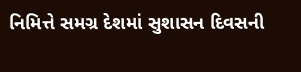નિમિત્તે સમગ્ર દેશમાં સુશાસન દિવસની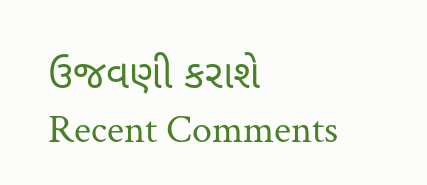ઉજવણી કરાશે
Recent Comments